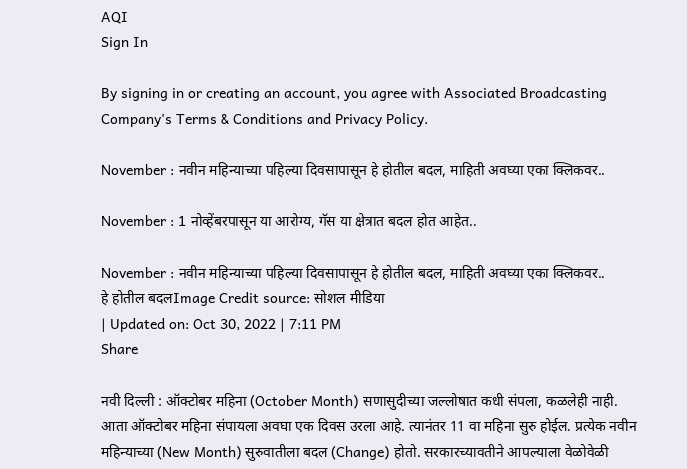AQI
Sign In

By signing in or creating an account, you agree with Associated Broadcasting Company's Terms & Conditions and Privacy Policy.

November : नवीन महिन्याच्या पहिल्या दिवसापासून हे होतील बदल, माहिती अवघ्या एका क्लिकवर..

November : 1 नोव्हेंबरपासून या आरोग्य, गॅस या क्षेत्रात बदल होत आहेत..

November : नवीन महिन्याच्या पहिल्या दिवसापासून हे होतील बदल, माहिती अवघ्या एका क्लिकवर..
हे होतील बदलImage Credit source: सोशल मीडिया
| Updated on: Oct 30, 2022 | 7:11 PM
Share

नवी दिल्ली : ऑक्टोबर महिना (October Month) सणासुदीच्या जल्लोषात कधी संपला, कळलेही नाही. आता ऑक्टोबर महिना संपायला अवघा एक दिवस उरला आहे. त्यानंतर 11 वा महिना सुरु होईल. प्रत्येक नवीन महिन्याच्या (New Month) सुरुवातीला बदल (Change) होतो. सरकारच्यावतीने आपल्याला वेळोवेळी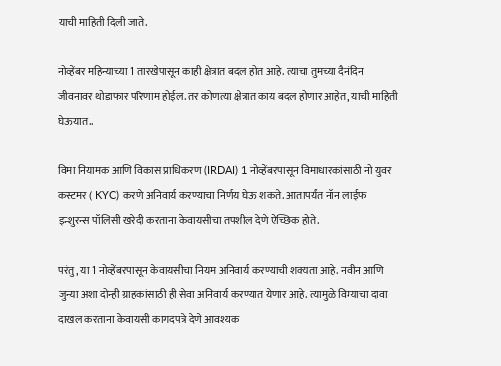याची माहिती दिली जाते.

नोव्हेंबर महिन्याच्या 1 तारखेपासून काही क्षेत्रात बदल होत आहे. त्याचा तुमच्या दैनंदिन जीवनावर थोडाफार परिणाम होईल. तर कोणत्या क्षेत्रात काय बदल होणार आहेत, याची माहिती घेऊयात..

विमा नियामक आणि विकास प्राधिकरण (IRDAI) 1 नोव्हेंबरपासून विमाधारकांसाठी नो युवर कस्टमर ( KYC) करणे अनिवार्य करण्याचा निर्णय घेऊ शकते. आतापर्यंत नॉन लाईफ इन्शुरन्स पॉलिसी खरेदी करताना केवायसीचा तपशील देणे ऐच्छिक होते.

परंतु, या 1 नोव्हेंबरपासून केवायसीचा नियम अनिवार्य करण्याची शक्यता आहे. नवीन आणि जुन्या अशा दोन्ही ग्राहकांसाठी ही सेवा अनिवार्य करण्यात येणार आहे. त्यामुळे विम्याचा दावा दाखल करताना केवायसी कागदपत्रे देणे आवश्यक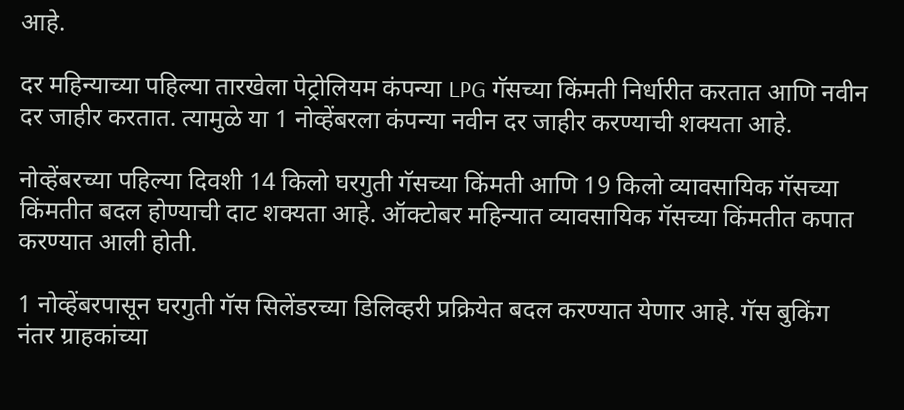आहे.

दर महिन्याच्या पहिल्या तारखेला पेट्रोलियम कंपन्या LPG गॅसच्या किंमती निर्धारीत करतात आणि नवीन दर जाहीर करतात. त्यामुळे या 1 नोव्हेंबरला कंपन्या नवीन दर जाहीर करण्याची शक्यता आहे.

नोव्हेंबरच्या पहिल्या दिवशी 14 किलो घरगुती गॅसच्या किंमती आणि 19 किलो व्यावसायिक गॅसच्या किंमतीत बदल होण्याची दाट शक्यता आहे. ऑक्टोबर महिन्यात व्यावसायिक गॅसच्या किंमतीत कपात करण्यात आली होती.

1 नोव्हेंबरपासून घरगुती गॅस सिलेंडरच्या डिलिव्हरी प्रक्रियेत बदल करण्यात येणार आहे. गॅस बुकिंग नंतर ग्राहकांच्या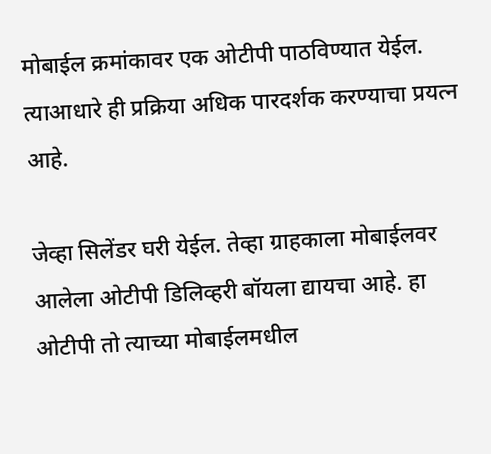मोबाईल क्रमांकावर एक ओटीपी पाठविण्यात येईल. त्याआधारे ही प्रक्रिया अधिक पारदर्शक करण्याचा प्रयत्न आहे.

जेव्हा सिलेंडर घरी येईल. तेव्हा ग्राहकाला मोबाईलवर आलेला ओटीपी डिलिव्हरी बॉयला द्यायचा आहे. हा ओटीपी तो त्याच्या मोबाईलमधील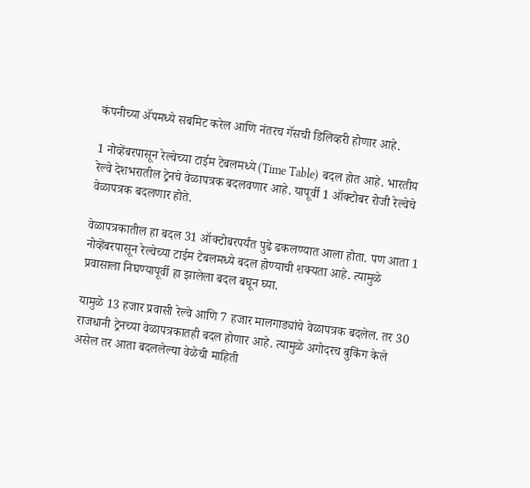कंपनीच्या ॲपमध्ये सबमिट करेल आणि नंतरच गॅसची डिलिव्हरी होणार आहे.

1 नोव्हेंबरपासून रेल्वेच्या टाईम टेबलमध्ये (Time Table) बदल होत आहे. भारतीय रेल्वे देशभरातील ट्रेनचे वेळापत्रक बदलवणार आहे. यापूर्वी 1 ऑक्टोबर रोजी रेल्वेचे वेळापत्रक बदलणार होते.

वेळापत्रकातील हा बदल 31 ऑक्टोबरपर्यंत पुढे ढकलण्यात आला होता. पण आता 1 नोव्हेंबरपासून रेल्वेच्या टाईम टेबलमध्ये बदल होण्याची शक्यता आहे. त्यामुळे प्रवासाला निघण्यापूर्वी हा झालेला बदल बघून घ्या.

यामुळे 13 हजार प्रवासी रेल्वे आणि 7 हजार मालगाड्यांचे वेळापत्रक बदलेल. तर 30 राजधानी ट्रेनच्या वेळापत्रकातही बदल होणार आहे. त्यामुळे अगोदरच बुकिंग केले असेल तर आता बदललेल्या वेळेची माहिती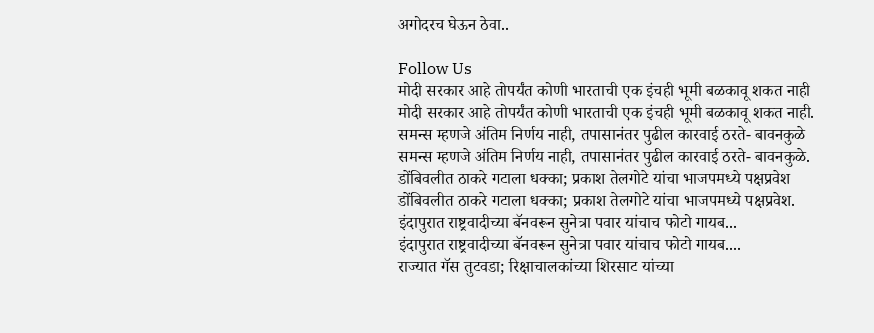अगोदरच घेऊन ठेवा..

Follow Us
मोदी सरकार आहे तोपर्यंत कोणी भारताची एक इंचही भूमी बळकावू शकत नाही
मोदी सरकार आहे तोपर्यंत कोणी भारताची एक इंचही भूमी बळकावू शकत नाही.
समन्स म्हणजे अंतिम निर्णय नाही, तपासानंतर पुढील कारवाई ठरते- बावनकुळे
समन्स म्हणजे अंतिम निर्णय नाही, तपासानंतर पुढील कारवाई ठरते- बावनकुळे.
डोंबिवलीत ठाकरे गटाला धक्का; प्रकाश तेलगोटे यांचा भाजपमध्ये पक्षप्रवेश
डोंबिवलीत ठाकरे गटाला धक्का; प्रकाश तेलगोटे यांचा भाजपमध्ये पक्षप्रवेश.
इंदापुरात राष्ट्रवादीच्या बॅनवरून सुनेत्रा पवार यांचाच फोटो गायब...
इंदापुरात राष्ट्रवादीच्या बॅनवरून सुनेत्रा पवार यांचाच फोटो गायब....
राज्यात गॅस तुटवडा; रिक्षाचालकांच्या शिरसाट यांच्या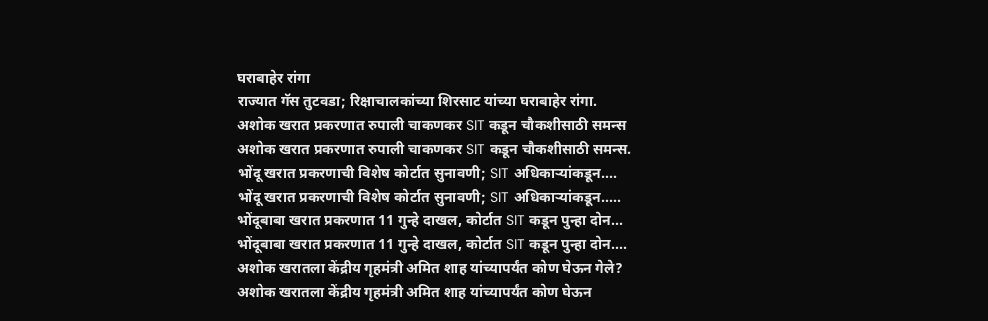घराबाहेर रांगा
राज्यात गॅस तुटवडा; रिक्षाचालकांच्या शिरसाट यांच्या घराबाहेर रांगा.
अशोक खरात प्रकरणात रुपाली चाकणकर SIT कडून चौकशीसाठी समन्स
अशोक खरात प्रकरणात रुपाली चाकणकर SIT कडून चौकशीसाठी समन्स.
भोंदू खरात प्रकरणाची विशेष कोर्टात सुनावणी; SIT अधिकाऱ्यांकडून....
भोंदू खरात प्रकरणाची विशेष कोर्टात सुनावणी; SIT अधिकाऱ्यांकडून.....
भोंदूबाबा खरात प्रकरणात 11 गुन्हे दाखल, कोर्टात SIT कडून पुन्हा दोन...
भोंदूबाबा खरात प्रकरणात 11 गुन्हे दाखल, कोर्टात SIT कडून पुन्हा दोन....
अशोक खरातला केंद्रीय गृहमंत्री अमित शाह यांच्यापर्यंत कोण घेऊन गेले?
अशोक खरातला केंद्रीय गृहमंत्री अमित शाह यांच्यापर्यंत कोण घेऊन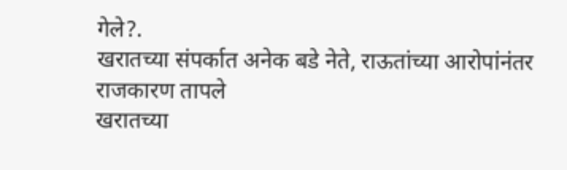गेले?.
खरातच्या संपर्कात अनेक बडे नेते, राऊतांच्या आरोपांनंतर राजकारण तापले
खरातच्या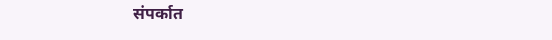संपर्कात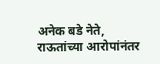अनेक बडे नेते, राऊतांच्या आरोपांनंतर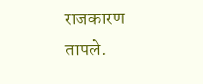राजकारण तापले.